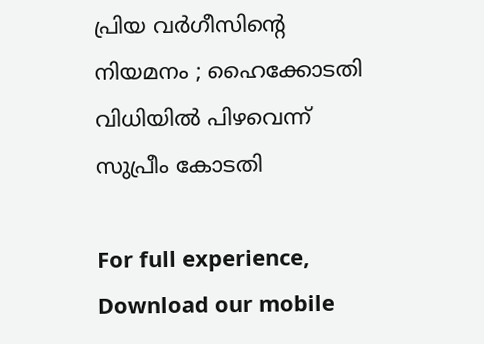പ്രിയ വർഗീസിൻ്റെ നിയമനം ; ഹൈക്കോടതി വിധിയിൽ പിഴവെന്ന് സുപ്രീം കോടതി

For full experience, Download our mobile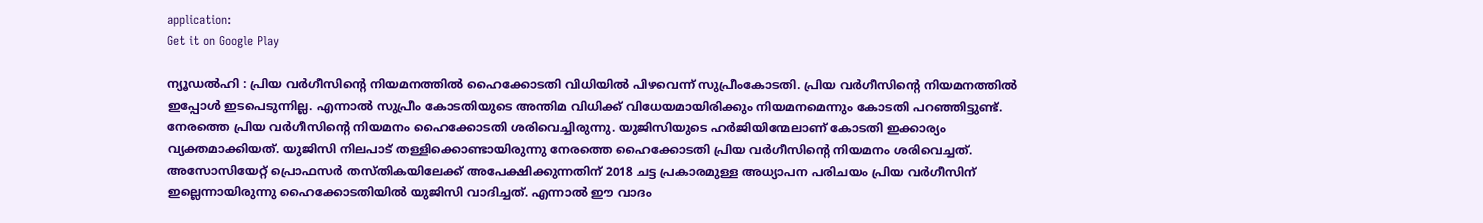application:
Get it on Google Play

ന്യൂഡൽഹി : പ്രിയ വര്‍ഗീസിന്റെ നിയമനത്തില്‍ ഹൈക്കോടതി വിധിയില്‍ പിഴവെന്ന് സുപ്രീംകോടതി. പ്രിയ വര്‍ഗീസിന്റെ നിയമനത്തില്‍ ഇപ്പോള്‍ ഇടപെടുന്നില്ല. എന്നാല്‍ സുപ്രീം കോടതിയുടെ അന്തിമ വിധിക്ക് വിധേയമായിരിക്കും നിയമനമെന്നും കോടതി പറഞ്ഞിട്ടുണ്ട്. നേരത്തെ പ്രിയ വര്‍ഗീസിന്റെ നിയമനം ഹൈക്കോടതി ശരിവെച്ചിരുന്നു. യുജിസിയുടെ ഹര്‍ജിയിന്മേലാണ് കോടതി ഇക്കാര്യം വ്യക്തമാക്കിയത്. യുജിസി നിലപാട് തള്ളിക്കൊണ്ടായിരുന്നു നേരത്തെ ഹൈക്കോടതി പ്രിയ വര്‍ഗീസിന്റെ നിയമനം ശരിവെച്ചത്. അസോസിയേറ്റ് പ്രൊഫസര്‍ തസ്തികയിലേക്ക് അപേക്ഷിക്കുന്നതിന് 2018 ചട്ട പ്രകാരമുള്ള അധ്യാപന പരിചയം പ്രിയ വര്‍ഗീസിന് ഇല്ലെന്നായിരുന്നു ഹൈക്കോടതിയില്‍ യുജിസി വാദിച്ചത്. എന്നാല്‍ ഈ വാദം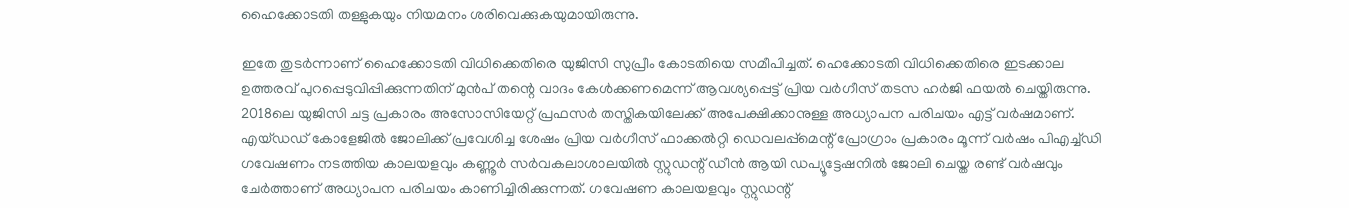ഹൈക്കോടതി തള്ളുകയും നിയമനം ശരിവെക്കുകയുമായിരുന്നു.

ഇതേ തുടര്‍ന്നാണ് ഹൈക്കോടതി വിധിക്കെതിരെ യുജിസി സുപ്രീം കോടതിയെ സമീപിച്ചത്. ഹെക്കോടതി വിധിക്കെതിരെ ഇടക്കാല ഉത്തരവ് പുറപ്പെടുവിപ്പിക്കുന്നതിന് മുന്‍പ് തന്റെ വാദം കേള്‍ക്കണമെന്ന് ആവശ്യപ്പെട്ട് പ്രിയ വര്‍ഗീസ് തടസ ഹര്‍ജി ഫയല്‍ ചെയ്തിരുന്നു. 2018ലെ യുജിസി ചട്ട പ്രകാരം അസോസിയേറ്റ് പ്രഫസര്‍ തസ്തികയിലേക്ക് അപേക്ഷിക്കാനുള്ള അധ്യാപന പരിചയം എട്ട് വര്‍ഷമാണ്. എയ്ഡഡ് കോളേജില്‍ ജോലിക്ക് പ്രവേശിച്ച ശേഷം പ്രിയ വര്‍ഗീസ് ഫാക്കല്‍റ്റി ഡെവലപ്പ്‌മെന്റ് പ്രോഗ്രാം പ്രകാരം മൂന്ന് വര്‍ഷം പിഎച്ച്ഡി ഗവേഷണം നടത്തിയ കാലയളവും കണ്ണൂര്‍ സര്‍വകലാശാലയില്‍ സ്റ്റുഡന്റ് ഡീന്‍ ആയി ഡപ്യൂട്ടേഷനില്‍ ജോലി ചെയ്ത രണ്ട് വര്‍ഷവും ചേര്‍ത്താണ് അധ്യാപന പരിചയം കാണിച്ചിരിക്കുന്നത്. ഗവേഷണ കാലയളവും സ്റ്റുഡന്റ്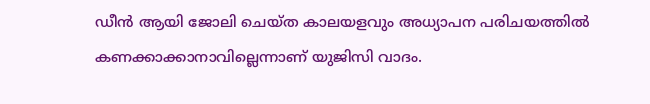ഡീന്‍ ആയി ജോലി ചെയ്ത കാലയളവും അധ്യാപന പരിചയത്തില്‍ കണക്കാക്കാനാവില്ലെന്നാണ് യുജിസി വാദം.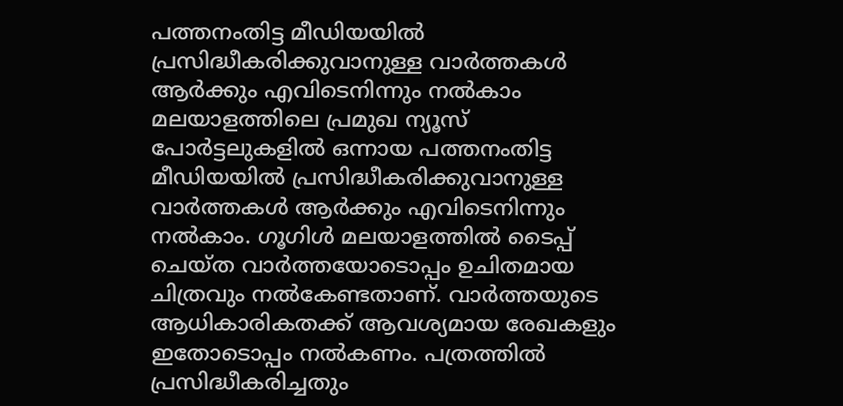പത്തനംതിട്ട മീഡിയയില്‍ പ്രസിദ്ധീകരിക്കുവാനുള്ള വാര്‍ത്തകള്‍ ആര്‍ക്കും എവിടെനിന്നും നല്‍കാം
മലയാളത്തിലെ പ്രമുഖ ന്യൂസ് പോര്‍ട്ടലുകളില്‍ ഒന്നായ പത്തനംതിട്ട മീഡിയയില്‍ പ്രസിദ്ധീകരിക്കുവാനുള്ള വാര്‍ത്തകള്‍ ആര്‍ക്കും എവിടെനിന്നും നല്‍കാം. ഗൂഗിള്‍ മലയാളത്തില്‍ ടൈപ്പ് ചെയ്ത വാര്‍ത്തയോടൊപ്പം ഉചിതമായ ചിത്രവും നല്‍കേണ്ടതാണ്. വാര്‍ത്തയുടെ ആധികാരികതക്ക് ആവശ്യമായ രേഖകളും ഇതോടൊപ്പം നല്‍കണം. പത്രത്തില്‍ പ്രസിദ്ധീകരിച്ചതും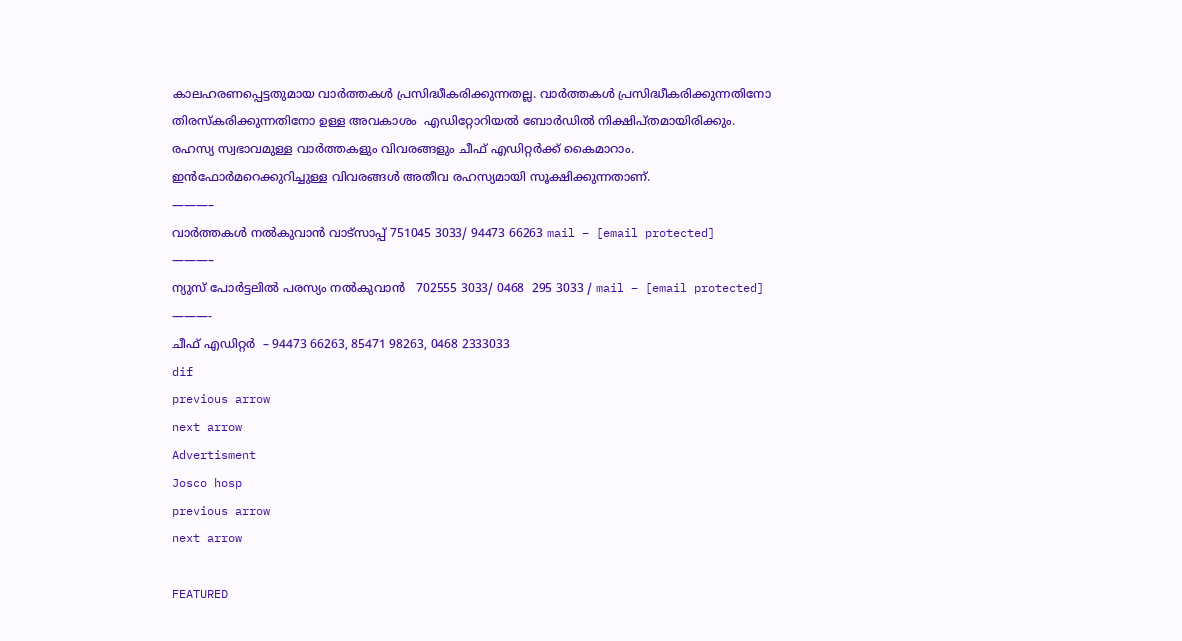കാലഹരണപ്പെട്ടതുമായ വാര്‍ത്തകള്‍ പ്രസിദ്ധീകരിക്കുന്നതല്ല. വാര്‍ത്തകള്‍ പ്രസിദ്ധീകരിക്കുന്നതിനോ തിരസ്കരിക്കുന്നതിനോ ഉള്ള അവകാശം  എഡിറ്റോറിയല്‍ ബോര്‍ഡില്‍ നിക്ഷിപ്തമായിരിക്കും. രഹസ്യ സ്വഭാവമുള്ള വാര്‍ത്തകളും വിവരങ്ങളും ചീഫ് എഡിറ്റര്‍ക്ക് കൈമാറാം. ഇന്‍ഫോര്‍മറെക്കുറിച്ചുള്ള വിവരങ്ങള്‍ അതീവ രഹസ്യമായി സൂക്ഷിക്കുന്നതാണ്.
———–
വാര്‍ത്തകള്‍ നല്‍കുവാന്‍ വാട്സാപ്പ് 751045 3033/ 94473 66263 mail – [email protected]
———–
ന്യുസ് പോര്‍ട്ടലില്‍ പരസ്യം നല്‍കുവാന്‍   702555 3033/ 0468  295 3033 / mail – [email protected]
———-
ചീഫ് എഡിറ്റര്‍  – 94473 66263, 85471 98263, 0468 2333033
dif
previous arrow
next arrow
Advertisment
Josco hosp
previous arrow
next arrow

FEATURED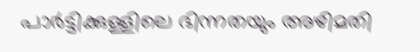പാർട്ടിക്കുള്ളിലെ ഭിന്നതയും അഴിമതി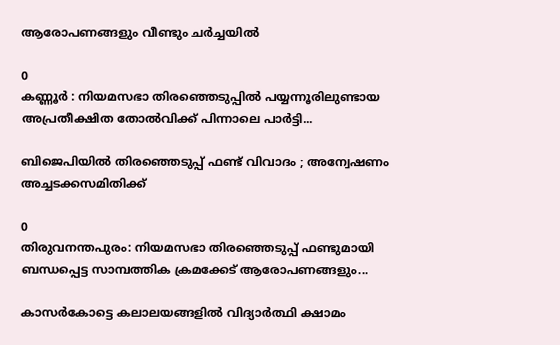ആരോപണങ്ങളും വീണ്ടും ചർച്ചയിൽ

0
കണ്ണൂർ : നിയമസഭാ തിരഞ്ഞെടുപ്പിൽ പയ്യന്നൂരിലുണ്ടായ അപ്രതീക്ഷിത തോൽവിക്ക് പിന്നാലെ പാർട്ടി...

ബിജെപിയിൽ തിരഞ്ഞെടുപ്പ് ഫണ്ട് വിവാദം ; അന്വേഷണം അച്ചടക്കസമിതിക്ക്

0
തിരുവനന്തപുരം: നിയമസഭാ തിരഞ്ഞെടുപ്പ് ഫണ്ടുമായി ബന്ധപ്പെട്ട സാമ്പത്തിക ക്രമക്കേട് ആരോപണങ്ങളും...

കാസർകോട്ടെ കലാലയങ്ങളിൽ വിദ്യാർത്ഥി ക്ഷാമം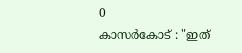0
കാസർകോട് : "ഇത്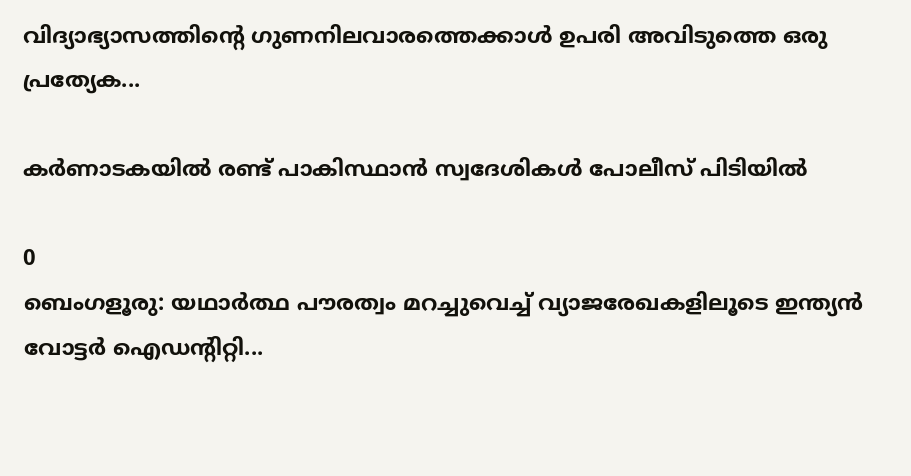വിദ്യാഭ്യാസത്തിന്റെ ഗുണനിലവാരത്തെക്കാൾ ഉപരി അവിടുത്തെ ഒരു പ്രത്യേക...

കർണാടകയിൽ രണ്ട് പാകിസ്ഥാൻ സ്വദേശികൾ പോലീസ് പിടിയിൽ

0
ബെംഗളൂരു: യഥാർത്ഥ പൗരത്വം മറച്ചുവെച്ച് വ്യാജരേഖകളിലൂടെ ഇന്ത്യൻ വോട്ടർ ഐഡന്റിറ്റി...